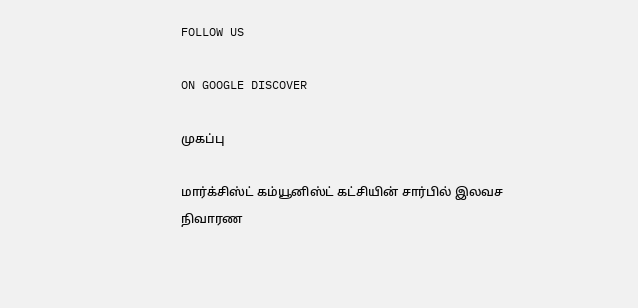FOLLOW US

ON GOOGLE DISCOVER

முகப்பு

மார்க்சிஸ்ட் கம்யூனிஸ்ட் கட்சியின் சார்பில் இலவச நிவாரண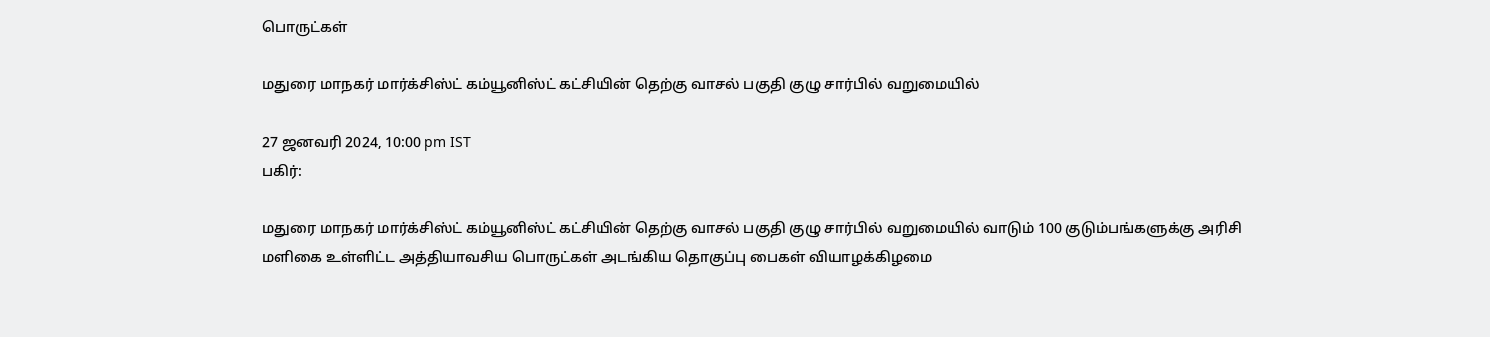பொருட்கள்

மதுரை மாநகர் மார்க்சிஸ்ட் கம்யூனிஸ்ட் கட்சியின் தெற்கு வாசல் பகுதி குழு சார்பில் வறுமையில்

27 ஜனவரி 2024, 10:00 pm IST
பகிர்:

மதுரை மாநகர் மார்க்சிஸ்ட் கம்யூனிஸ்ட் கட்சியின் தெற்கு வாசல் பகுதி குழு சார்பில் வறுமையில் வாடும் 100 குடும்பங்களுக்கு அரிசி மளிகை உள்ளிட்ட அத்தியாவசிய பொருட்கள் அடங்கிய தொகுப்பு பைகள் வியாழக்கிழமை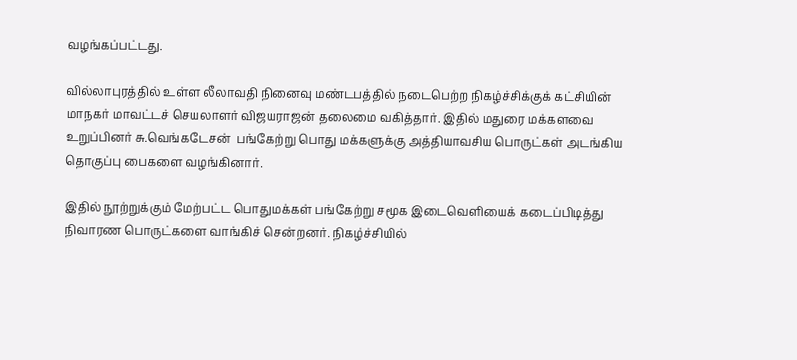வழங்கப்பட்டது.

வில்லாபுரத்தில் உள்ள லீலாவதி நினைவு மண்டபத்தில் நடைபெற்ற நிகழ்ச்சிக்குக் கட்சியின் மாநகர் மாவட்டச் செயலாளர் விஜயராஜன் தலைமை வகித்தார். இதில் மதுரை மக்களவை உறுப்பினர் சு.வெங்கடேசன்  பங்கேற்று பொது மக்களுக்கு அத்தியாவசிய பொருட்கள் அடங்கிய தொகுப்பு பைகளை வழங்கினார்.

இதில் நூற்றுக்கும் மேற்பட்ட பொதுமக்கள் பங்கேற்று சமூக இடைவெளியைக் கடைப்பிடித்து நிவாரண பொருட்களை வாங்கிச் சென்றனர். நிகழ்ச்சியில்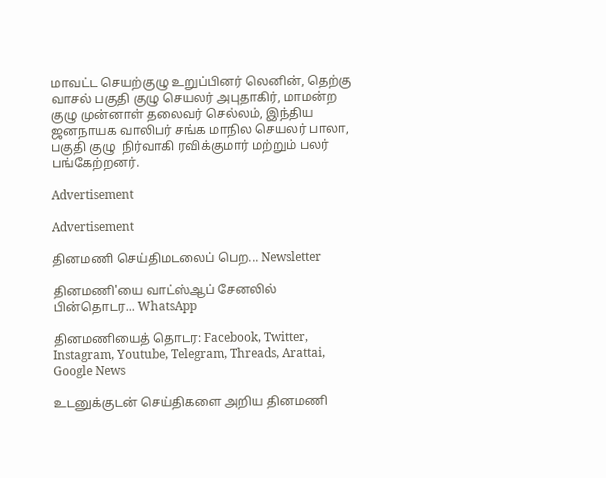மாவட்ட செயற்குழு உறுப்பினர் லெனின், தெற்கு வாசல் பகுதி குழு செயலர் அபுதாகிர், மாமன்ற குழு முன்னாள் தலைவர் செல்லம், இந்திய ஜனநாயக வாலிபர் சங்க மாநில செயலர் பாலா, பகுதி குழு  நிர்வாகி ரவிக்குமார் மற்றும் பலர் பங்கேற்றனர்.

Advertisement

Advertisement

தினமணி செய்திமடலைப் பெற... Newsletter

தினமணி'யை வாட்ஸ்ஆப் சேனலில் பின்தொடர... WhatsApp

தினமணியைத் தொடர: Facebook, Twitter, Instagram, Youtube, Telegram, Threads, Arattai, Google News

உடனுக்குடன் செய்திகளை அறிய தினமணி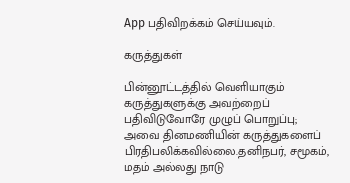App பதிவிறக்கம் செய்யவும்.

கருத்துகள்

பின்னூட்டத்தில் வெளியாகும் கருத்துகளுக்கு அவற்றைப் பதிவிடுவோரே முழுப் பொறுப்பு; அவை தினமணியின் கருத்துகளைப் பிரதிபலிக்கவில்லை.தனிநபர், சமூகம், மதம் அல்லது நாடு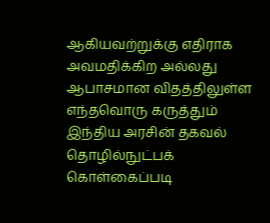ஆகியவற்றுக்கு எதிராக அவமதிக்கிற அல்லது ஆபாசமான விதத்திலுள்ள எந்தவொரு கருத்தும் இந்திய அரசின் தகவல் தொழில்நுட்பக் கொள்கைப்படி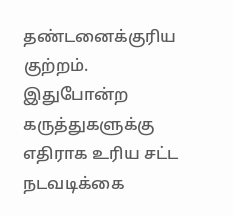தண்டனைக்குரிய குற்றம். இதுபோன்ற கருத்துகளுக்கு எதிராக உரிய சட்ட நடவடிக்கை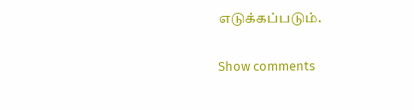எடுக்கப்படும்.

Show comments